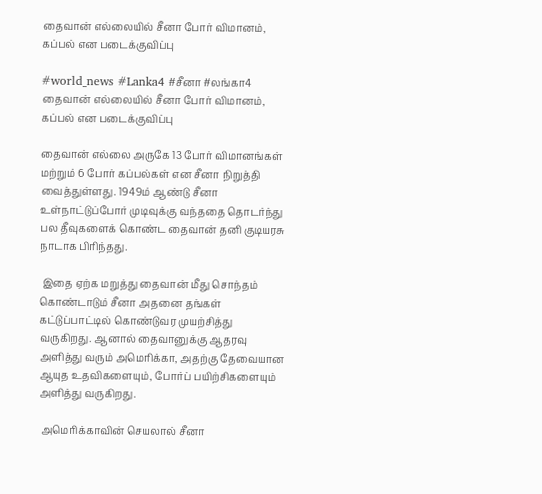தைவான் எல்லையில் சீனா போர் விமானம், கப்பல் என படைக்குவிப்பு

#world_news #Lanka4 #சீனா #லங்கா4
தைவான் எல்லையில் சீனா போர் விமானம், கப்பல் என படைக்குவிப்பு

தைவான் எல்லை அருகே 13 போர் விமானங்கள் மற்றும் 6 போர் கப்பல்கள் என சீனா நிறுத்தி வைத்துள்ளது. 1949ம் ஆண்டு சீனா உள்நாட்டுப்போர் முடிவுக்கு வந்ததை தொடர்ந்து பல தீவுகளைக் கொண்ட தைவான் தனி குடியரசு நாடாக பிரிந்தது.

 இதை ஏற்க மறுத்து தைவான் மீது சொந்தம் கொண்டாடும் சீனா அதனை தங்கள் கட்டுப்பாட்டில் கொண்டுவர முயற்சித்து வருகிறது. ஆனால் தைவானுக்கு ஆதரவு அளித்து வரும் அமெரிக்கா, அதற்கு தேவையான ஆயுத உதவிகளையும், போர்ப் பயிற்சிகளையும் அளித்து வருகிறது.

 அமெரிக்காவின் செயலால் சீனா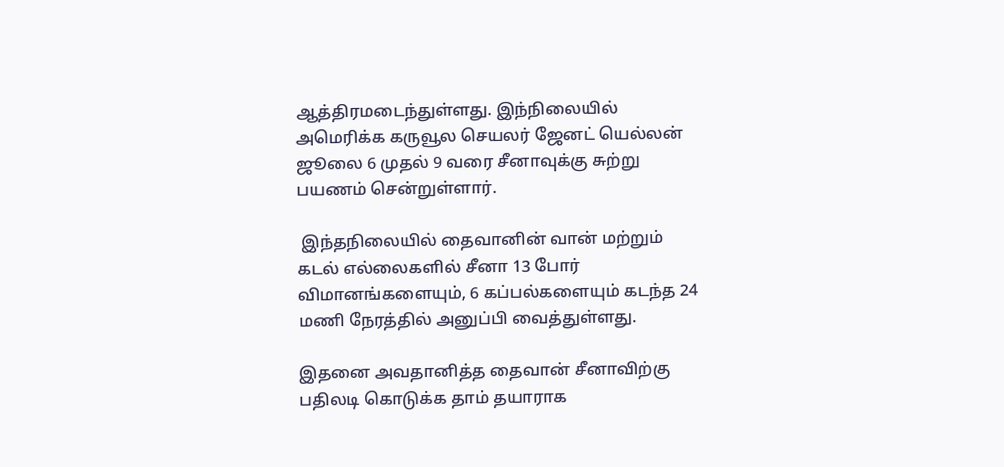ஆத்திரமடைந்துள்ளது. இந்நிலையில் அமெரிக்க கருவூல செயலர் ஜேனட் யெல்லன் ஜூலை 6 முதல் 9 வரை சீனாவுக்கு சுற்று பயணம் சென்றுள்ளார்.

 இந்தநிலையில் தைவானின் வான் மற்றும் கடல் எல்லைகளில் சீனா 13 போர் விமானங்களையும், 6 கப்பல்களையும் கடந்த 24 மணி நேரத்தில் அனுப்பி வைத்துள்ளது.

இதனை அவதானித்த தைவான் சீனாவிற்கு பதிலடி கொடுக்க தாம் தயாராக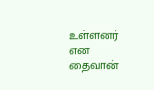உள்ளனர் என தைவான்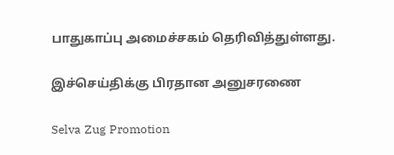பாதுகாப்பு அமைச்சகம் தெரிவித்துள்ளது.

இச்செய்திக்கு பிரதான அனுசரணை

Selva Zug Promotion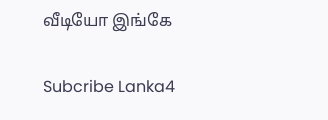வீடியோ இங்கே

Subcribe Lanka4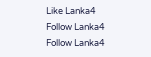Like Lanka4
Follow Lanka4
Follow Lanka4